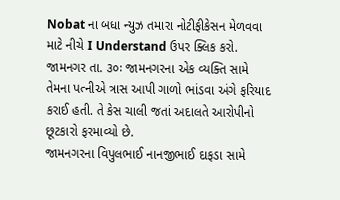Nobat ના બધા ન્યુઝ તમારા નોટીફીકેસન મેળવવા માટે નીચે I Understand ઉપર ક્લિક કરો.
જામનગર તા. ૩૦ઃ જામનગરના એક વ્યક્તિ સામે તેમના પત્નીએ ત્રાસ આપી ગાળો ભાંડવા અંગે ફરિયાદ કરાઈ હતી. તે કેસ ચાલી જતાં અદાલતે આરોપીનો છૂટકારો ફરમાવ્યો છે.
જામનગરના વિપુલભાઈ નાનજીભાઈ દાફડા સામે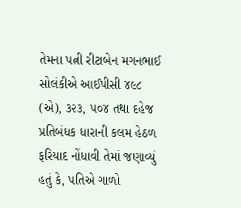તેમના પત્ની રીટાબેન મગનભાઈ સોલંકીએ આઈપીસી ૪૯૮ (એ), ૩૨૩, ૫૦૪ તથા દહેજ પ્રતિબંધક ધારાની કલમ હેઠળ ફરિયાદ નોંધાવી તેમાં જણાવ્યું હતું કે, પતિએ ગાળો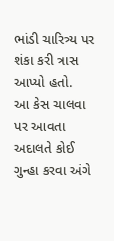ભાંડી ચારિત્ર્ય પર શંકા કરી ત્રાસ આપ્યો હતો.
આ કેસ ચાલવા પર આવતા અદાલતે કોઈ ગુન્હા કરવા અંગે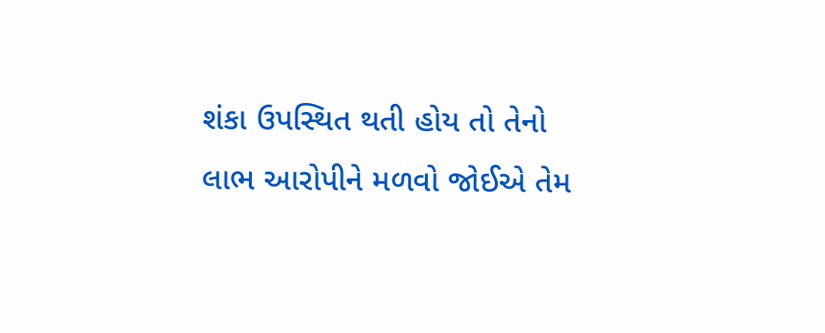શંકા ઉપસ્થિત થતી હોય તો તેનો લાભ આરોપીને મળવો જોઈએ તેમ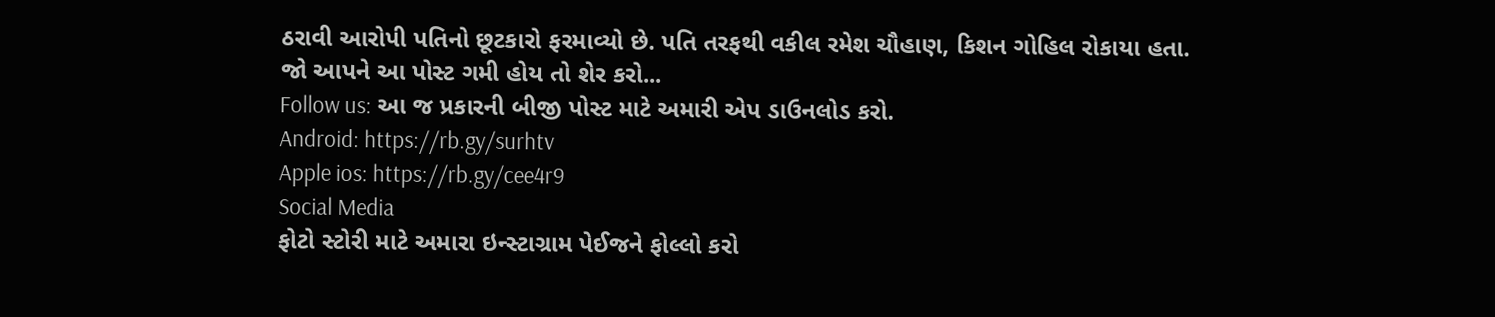ઠરાવી આરોપી પતિનો છૂટકારો ફરમાવ્યો છે. પતિ તરફથી વકીલ રમેશ ચૌહાણ, કિશન ગોહિલ રોકાયા હતા.
જો આપને આ પોસ્ટ ગમી હોય તો શેર કરો...
Follow us: આ જ પ્રકારની બીજી પોસ્ટ માટે અમારી એપ ડાઉનલોડ કરો.
Android: https://rb.gy/surhtv
Apple ios: https://rb.gy/cee4r9
Social Media
ફોટો સ્ટોરી માટે અમારા ઇન્સ્ટાગ્રામ પેઈજને ફોલ્લો કરો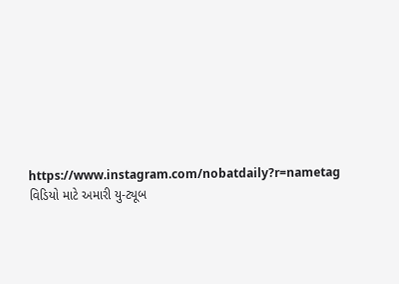https://www.instagram.com/nobatdaily?r=nametag
વિડિયો માટે અમારી યુ-ટ્યૂબ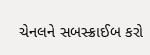ચેનલને સબસ્ક્રાઈબ કરો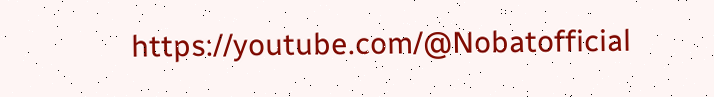https://youtube.com/@Nobatofficial